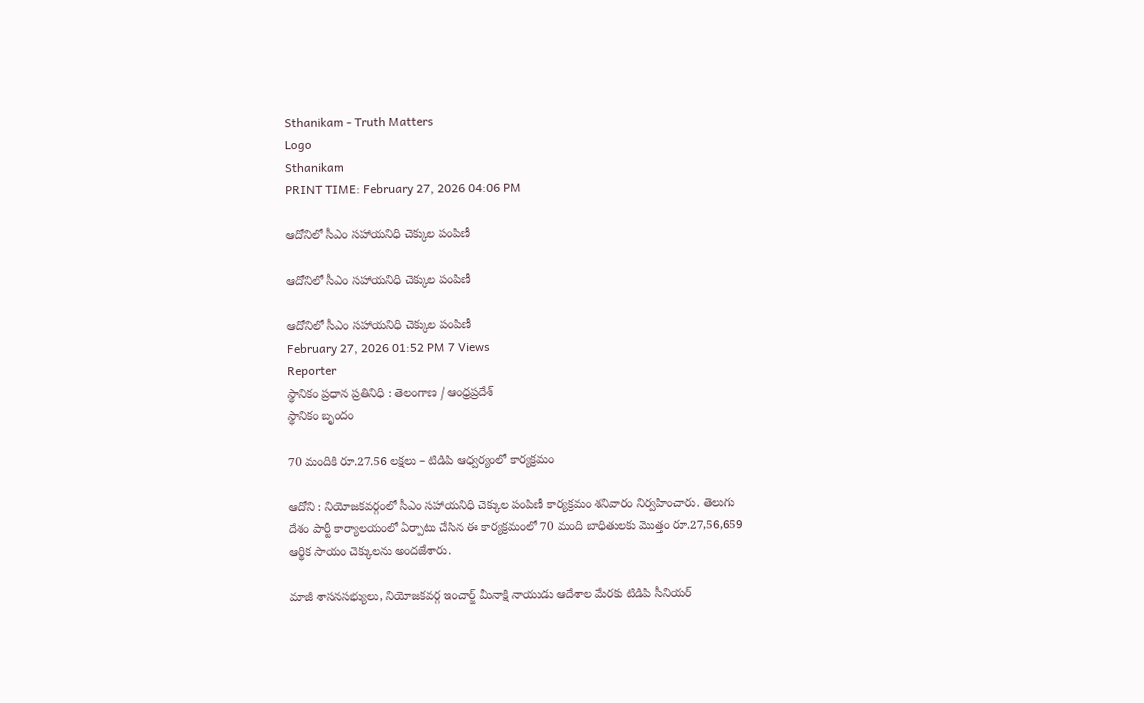Sthanikam - Truth Matters
Logo
Sthanikam
PRINT TIME: February 27, 2026 04:06 PM

ఆదోనిలో సీఎం సహాయనిధి చెక్కుల పంపిణీ

ఆదోనిలో సీఎం సహాయనిధి చెక్కుల పంపిణీ

ఆదోనిలో సీఎం సహాయనిధి చెక్కుల పంపిణీ
February 27, 2026 01:52 PM 7 Views
Reporter
స్థానికం ప్రధాన ప్రతినిధి : తెలంగాణ / ఆంధ్రప్రదేశ్
స్థానికం బృందం

70 మందికి రూ.27.56 లక్షలు – టిడిపి ఆధ్వర్యంలో కార్యక్రమం

ఆదోని : నియోజకవర్గంలో సీఎం సహాయనిధి చెక్కుల పంపిణీ కార్యక్రమం శనివారం నిర్వహించారు. తెలుగు దేశం పార్టీ కార్యాలయంలో ఏర్పాటు చేసిన ఈ కార్యక్రమంలో 70 మంది బాధితులకు మొత్తం రూ.27,56,659 ఆర్థిక సాయం చెక్కులను అందజేశారు.

మాజీ శాసనసభ్యులు, నియోజకవర్గ ఇంచార్జ్ మీనాక్షి నాయుడు ఆదేశాల మేరకు టిడిపి సీనియర్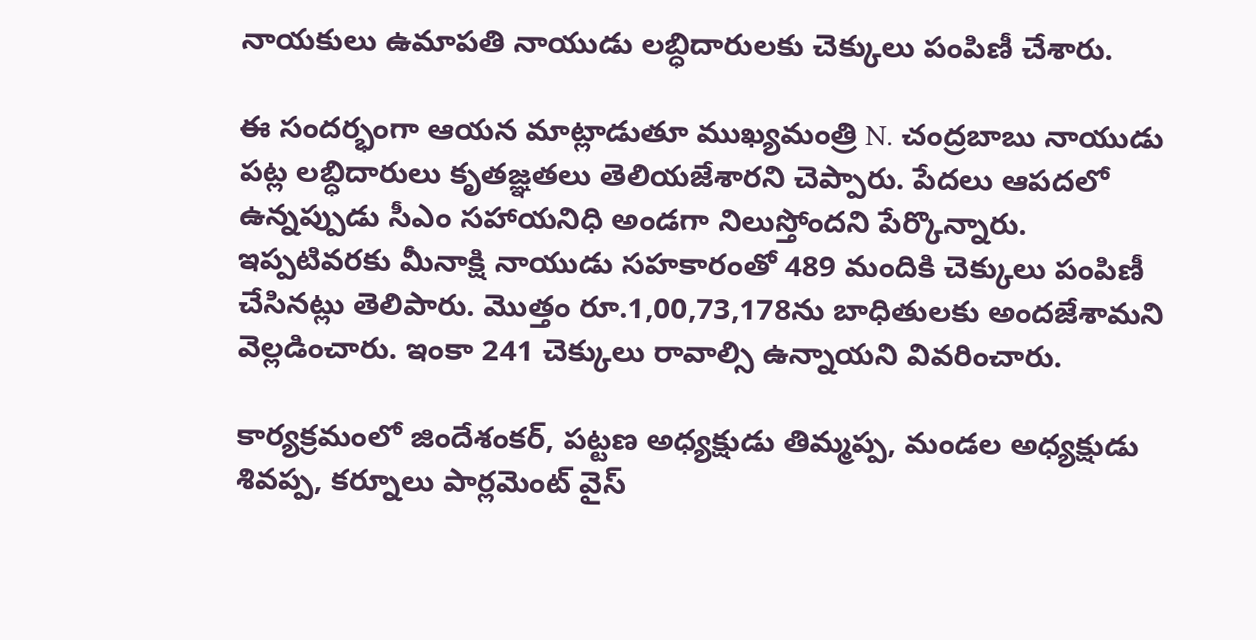నాయకులు ఉమాపతి నాయుడు లబ్ధిదారులకు చెక్కులు పంపిణీ చేశారు.

ఈ సందర్భంగా ఆయన మాట్లాడుతూ ముఖ్యమంత్రి N. చంద్రబాబు నాయుడు పట్ల లబ్ధిదారులు కృతజ్ఞతలు తెలియజేశారని చెప్పారు. పేదలు ఆపదలో ఉన్నప్పుడు సీఎం సహాయనిధి అండగా నిలుస్తోందని పేర్కొన్నారు. ఇప్పటివరకు మీనాక్షి నాయుడు సహకారంతో 489 మందికి చెక్కులు పంపిణీ చేసినట్లు తెలిపారు. మొత్తం రూ.1,00,73,178ను బాధితులకు అందజేశామని వెల్లడించారు. ఇంకా 241 చెక్కులు రావాల్సి ఉన్నాయని వివరించారు.

కార్యక్రమంలో జిందేశంకర్, పట్టణ అధ్యక్షుడు తిమ్మప్ప, మండల అధ్యక్షుడు శివప్ప, కర్నూలు పార్లమెంట్ వైస్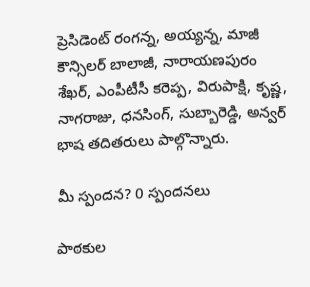ప్రెసిడెంట్ రంగన్న, అయ్యన్న, మాజీ కౌన్సిలర్ బాలాజీ, నారాయణపురం శేఖర్, ఎంపీటీసీ కరెప్ప, విరుపాక్షి, కృష్ణ, నాగరాజు, ధనసింగ్, సుబ్బారెడ్డి, అన్వర్ భాష తదితరులు పాల్గొన్నారు.

మీ స్పందన? 0 స్పందనలు

పాఠకుల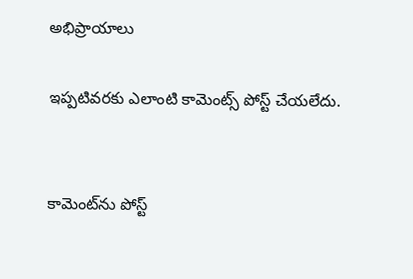అభిప్రాయాలు

ఇప్పటివరకు ఎలాంటి కామెంట్స్ పోస్ట్ చేయలేదు.


కామెంట్‌ను పోస్ట్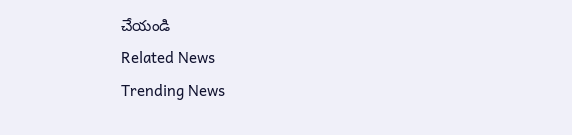చేయండి
Related News
Trending News